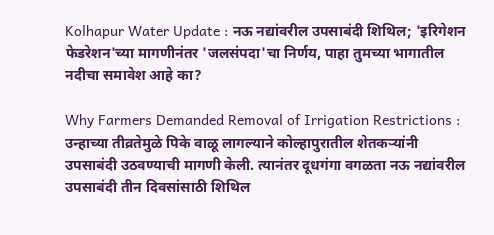Kolhapur Water Update : नऊ नद्यांवरील उपसाबंदी शिथिल; 'इरिगेशन फेडरेशन'च्या मागणीनंतर 'जलसंपदा'चा निर्णय, पाहा तुमच्या भागातील नदीचा समावेश आहे का?

Why Farmers Demanded Removal of Irrigation Restrictions : उन्हाच्या तीव्रतेमुळे पिके वाळू लागल्याने कोल्हापुरातील शेतकऱ्यांनी उपसाबंदी उठवण्याची मागणी केली. त्यानंतर दूधगंगा वगळता नऊ नद्यांवरील उपसाबंदी तीन दिवसांसाठी शिथिल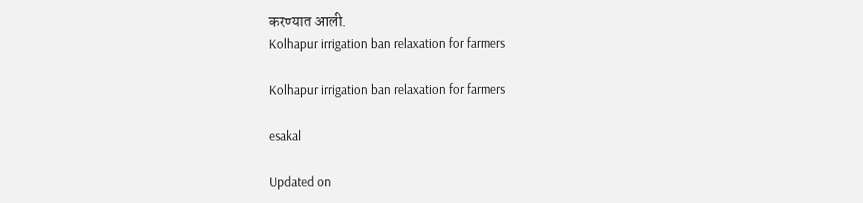करण्यात आली.
Kolhapur irrigation ban relaxation for farmers

Kolhapur irrigation ban relaxation for farmers

esakal

Updated on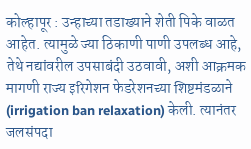कोल्हापूर : उन्हाच्या तडाख्याने शेती पिके वाळत आहेत. त्यामुळे ज्या ठिकाणी पाणी उपलब्ध आहे, तेथे नद्यांवरील उपसाबंदी उठवावी, अशी आक्रमक मागणी राज्य इरिगेशन फेडरेशनच्या शिष्टमंडळाने (irrigation ban relaxation) केली. त्यानंतर जलसंपदा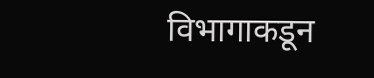विभागाकडून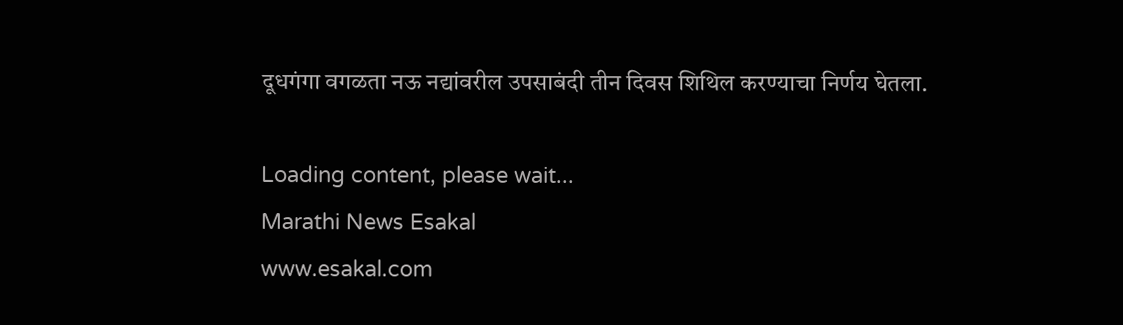दूधगंगा वगळता नऊ नद्यांवरील उपसाबंदी तीन दिवस शिथिल करण्याचा निर्णय घेतला.

Loading content, please wait...
Marathi News Esakal
www.esakal.com